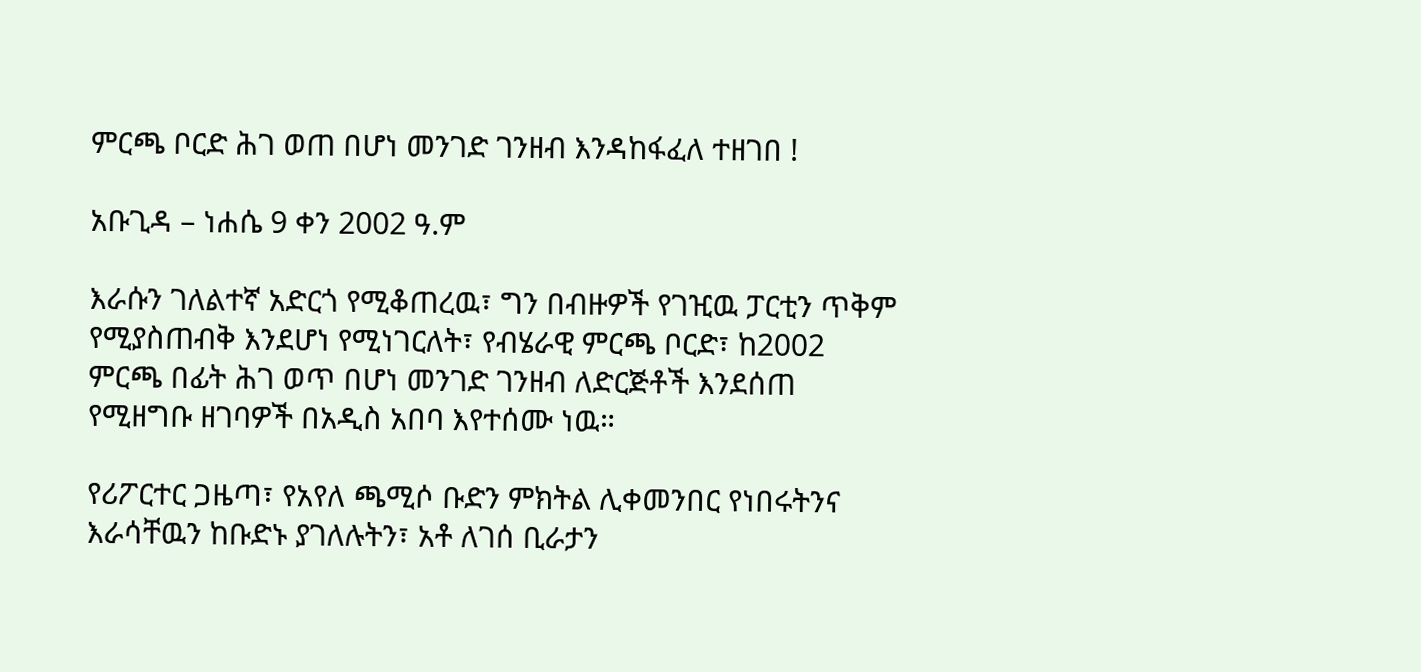ምርጫ ቦርድ ሕገ ወጠ በሆነ መንገድ ገንዘብ እንዳከፋፈለ ተዘገበ !

አቡጊዳ – ነሐሴ 9 ቀን 2002 ዓ.ም

እራሱን ገለልተኛ አድርጎ የሚቆጠረዉ፣ ግን በብዙዎች የገዢዉ ፓርቲን ጥቅም የሚያስጠብቅ እንደሆነ የሚነገርለት፣ የብሄራዊ ምርጫ ቦርድ፣ ከ2002 ምርጫ በፊት ሕገ ወጥ በሆነ መንገድ ገንዘብ ለድርጅቶች እንደሰጠ የሚዘግቡ ዘገባዎች በአዲስ አበባ እየተሰሙ ነዉ።

የሪፖርተር ጋዜጣ፣ የአየለ ጫሚሶ ቡድን ምክትል ሊቀመንበር የነበሩትንና እራሳቸዉን ከቡድኑ ያገለሉትን፣ አቶ ለገሰ ቢራታን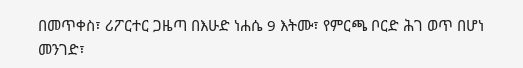በመጥቀስ፣ ሪፖርተር ጋዜጣ በእሁድ ነሐሴ 9 እትሙ፣ የምርጫ ቦርድ ሕገ ወጥ በሆነ መንገድ፣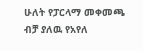ሁለት የፓርላማ መቀመጫ ብቻ ያለዉ የአየለ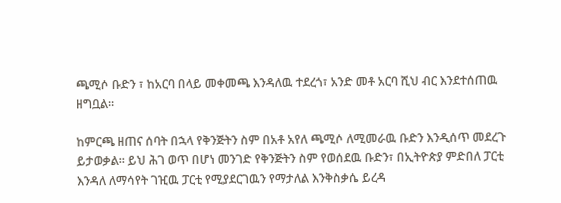ጫሚሶ ቡድን ፣ ከአርባ በላይ መቀመጫ እንዳለዉ ተደረጎ፣ አንድ መቶ አርባ ሺህ ብር እንደተሰጠዉ ዘግቧል።

ከምርጫ ዘጠና ሰባት በኋላ የቅንጅትን ስም በአቶ አየለ ጫሚሶ ለሚመራዉ ቡድን እንዲሰጥ መደረጉ ይታወቃል። ይህ ሕገ ወጥ በሆነ መንገድ የቅንጅትን ስም የወሰደዉ ቡድን፣ በኢትዮጵያ ምድበለ ፓርቲ እንዳለ ለማሳየት ገዢዉ ፓርቲ የሚያደርገዉን የማታለል እንቅስቃሴ ይረዳ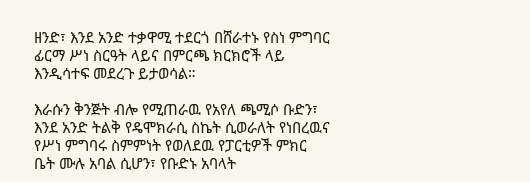ዘንድ፣ እንደ አንድ ተቃዋሚ ተደርጎ በሸራተኑ የስነ ምግባር ፊርማ ሥነ ስርዓት ላይና በምርጫ ክርክሮች ላይ እንዲሳተፍ መደረጉ ይታወሳል።

እራሱን ቅንጅት ብሎ የሚጠራዉ የአየለ ጫሚሶ ቡድን፣ እንደ አንድ ትልቅ የዴሞክራሲ ስኬት ሲወራለት የነበረዉና የሥነ ምግባሩ ስምምነት የወለደዉ የፓርቲዎች ምክር ቤት ሙሉ አባል ሲሆን፣ የቡድኑ አባላት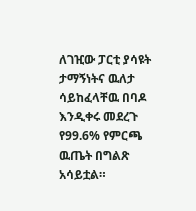ለገዢው ፓርቲ ያሳዩት ታማኝነትና ዉለታ ሳይከፈላቸዉ በባዶ እንዲቀሩ መደረጉ የ99.6% የምርጫ ዉጤት በግልጽ አሳይቷል።